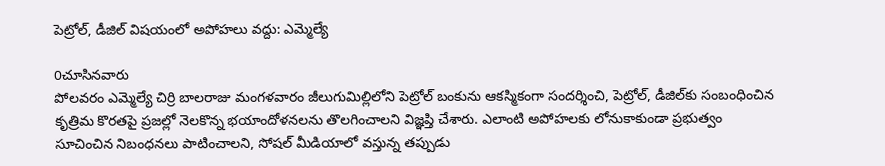పెట్రోల్, డీజిల్ విషయంలో అపోహలు వద్దు: ఎమ్మెల్యే

0చూసినవారు
పోలవరం ఎమ్మెల్యే చిర్రి బాలరాజు మంగళవారం జీలుగుమిల్లిలోని పెట్రోల్ బంకును ఆకస్మికంగా సందర్శించి, పెట్రోల్, డీజిల్‌కు సంబంధించిన కృత్రిమ కొరతపై ప్రజల్లో నెలకొన్న భయాందోళనలను తొలగించాలని విజ్ఞప్తి చేశారు. ఎలాంటి అపోహలకు లోనుకాకుండా ప్రభుత్వం సూచించిన నిబంధనలు పాటించాలని, సోషల్ మీడియాలో వస్తున్న తప్పుడు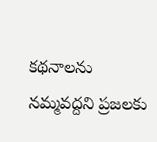కథనాలను నమ్మవద్దని ప్రజలకు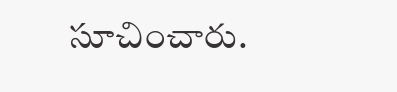సూచించారు.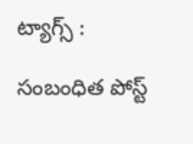ట్యాగ్స్ :

సంబంధిత పోస్ట్